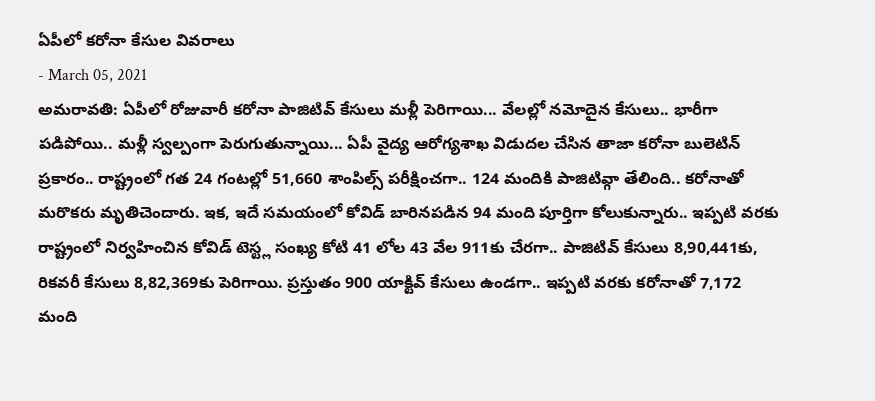ఏపీలో కరోనా కేసుల వివరాలు
- March 05, 2021
అమరావతి: ఏపీలో రోజువారీ కరోనా పాజిటివ్ కేసులు మళ్లీ పెరిగాయి... వేలల్లో నమోదైన కేసులు.. భారీగా పడిపోయి.. మళ్లీ స్వల్పంగా పెరుగుతున్నాయి... ఏపీ వైద్య ఆరోగ్యశాఖ విడుదల చేసిన తాజా కరోనా బులెటిన్ ప్రకారం.. రాష్ట్రంలో గత 24 గంటల్లో 51,660 శాంపిల్స్ పరీక్షించగా.. 124 మందికి పాజిటివ్గా తేలింది.. కరోనాతో మరొకరు మృతిచెందారు. ఇక, ఇదే సమయంలో కోవిడ్ బారినపడిన 94 మంది పూర్తిగా కోలుకున్నారు.. ఇప్పటి వరకు రాష్ట్రంలో నిర్వహించిన కోవిడ్ టెస్ట్ల సంఖ్య కోటి 41 లోల 43 వేల 911కు చేరగా.. పాజిటివ్ కేసులు 8,90,441కు, రికవరీ కేసులు 8,82,369కు పెరిగాయి. ప్రస్తుతం 900 యాక్టివ్ కేసులు ఉండగా.. ఇప్పటి వరకు కరోనాతో 7,172 మంది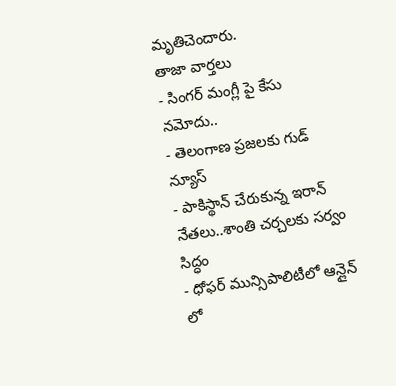మృతిచెందారు.
తాజా వార్తలు
- సింగర్ మంగ్లీ పై కేసు నమోదు..
- తెలంగాణ ప్రజలకు గుడ్ న్యూస్
- పాకిస్థాన్ చేరుకున్న ఇరాన్ నేతలు..శాంతి చర్చలకు సర్వం సిద్ధం
- ధోఫర్ మున్సిపాలిటీలో ఆన్లైన్ లో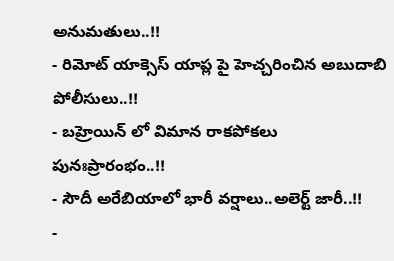అనుమతులు..!!
- రిమోట్ యాక్సెస్ యాప్ల పై హెచ్చరించిన అబుదాబి పోలీసులు..!!
- బహ్రెయిన్ లో విమాన రాకపోకలు పునఃప్రారంభం..!!
- సౌదీ అరేబియాలో భారీ వర్షాలు..అలెర్ట్ జారీ..!!
-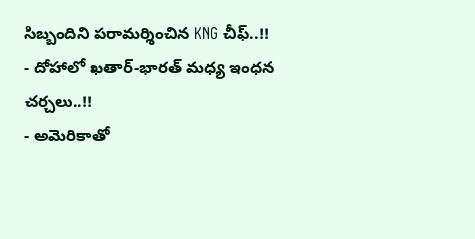సిబ్బందిని పరామర్శించిన KNG చీఫ్..!!
- దోహాలో ఖతార్-భారత్ మధ్య ఇంధన చర్చలు..!!
- అమెరికాతో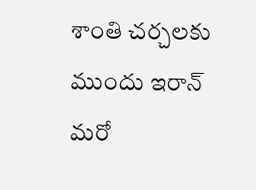శాంతి చర్చలకు ముందు ఇరాన్ మరో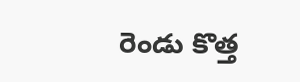రెండు కొత్త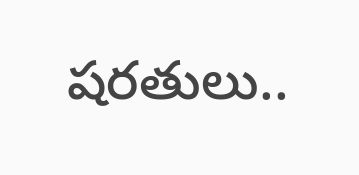షరతులు..